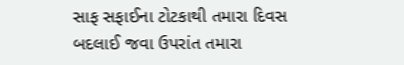સાફ સફાઈના ટોટકાથી તમારા દિવસ બદલાઈ જવા ઉપરાંત તમારા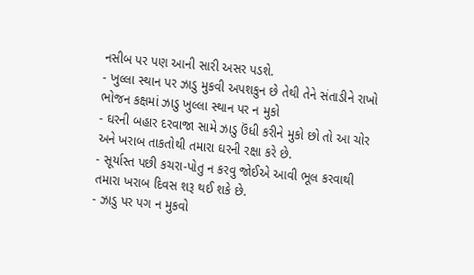નસીબ પર પણ આની સારી અસર પડશે.
- ખુલ્લા સ્થાન પર ઝાડુ મુકવી અપશકુન છે તેથી તેને સંતાડીને રાખો ભોજન કક્ષમાં ઝાડુ ખુલ્લા સ્થાન પર ન મુકો
- ઘરની બહાર દરવાજા સામે ઝાડુ ઉંધી કરીને મુકો છો તો આ ચોર અને ખરાબ તાકતોથી તમારા ઘરની રક્ષા કરે છે.
- સૂર્યાસ્ત પછી કચરા-પોતુ ન કરવુ જોઈએ આવી ભૂલ કરવાથી તમારા ખરાબ દિવસ શરૂ થઈ શકે છે.
- ઝાડુ પર પગ ન મુકવો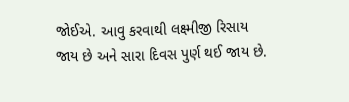જોઈએ. આવુ કરવાથી લક્ષ્મીજી રિસાય જાય છે અને સારા દિવસ પુર્ણ થઈ જાય છે.